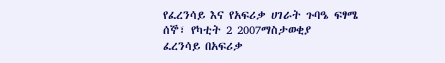የፈረንሳይ እና የአፍሪቃ ሀገራት ጉባዔ ፍፃሜ
ሰኞ፣ የካቲት 2 2007ማስታወቂያ
ፈረንሳይ በአፍሪቃ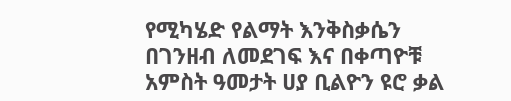የሚካሄድ የልማት እንቅስቃሴን በገንዘብ ለመደገፍ እና በቀጣዮቹ አምስት ዓመታት ሀያ ቢልዮን ዩሮ ቃል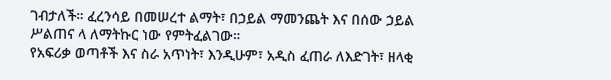ገብታለች። ፈረንሳይ በመሠረተ ልማት፣ በኃይል ማመንጨት እና በሰው ኃይል ሥልጠና ላ ለማትኩር ነው የምትፈልገው።
የአፍሪቃ ወጣቶች እና ስራ አጥነት፣ እንዲሁም፣ አዲስ ፈጠራ ለእድገት፣ ዘላቂ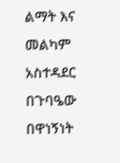ልማት እና መልካም አስተዳደር በጉባዔው በዋነኝነት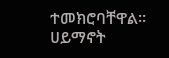ተመክሮባቸዋል።
ሀይማኖት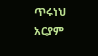ጥሩነህ
አርያም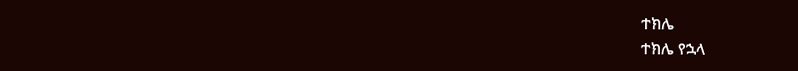ተክሌ
ተክሌ የኋላ